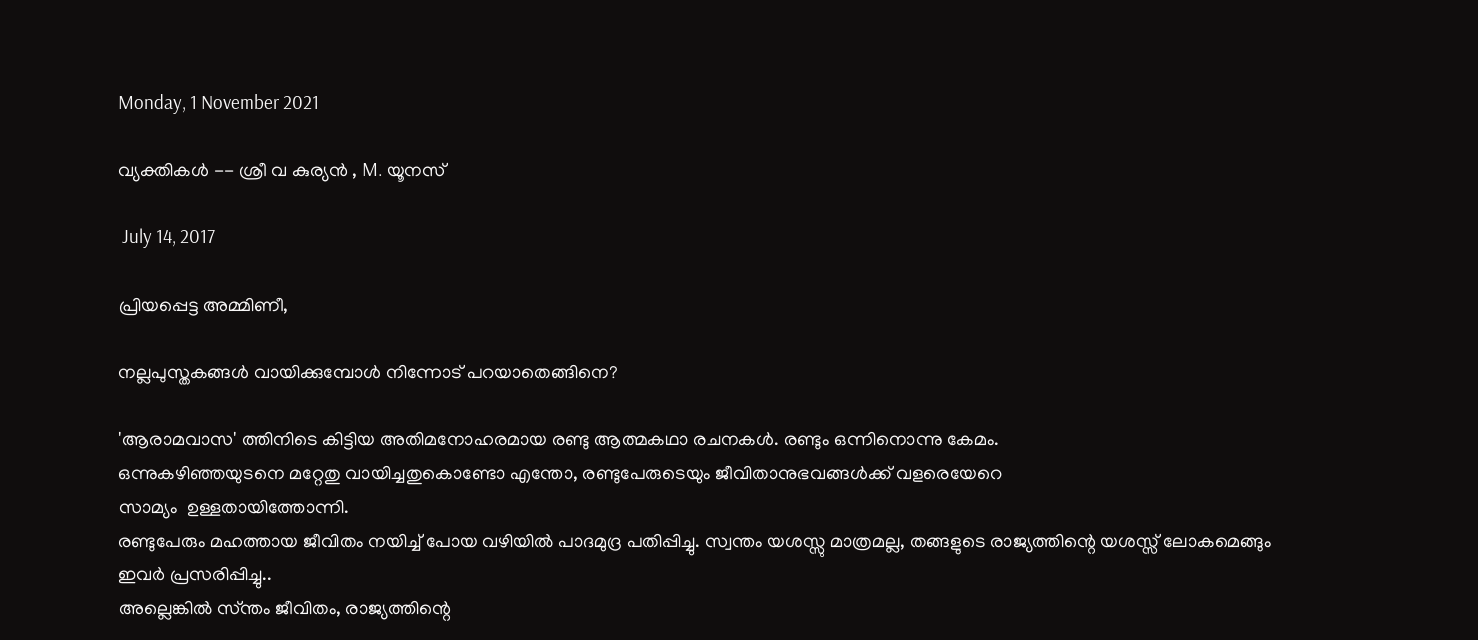Monday, 1 November 2021

വ്യക്തികൾ -- ശ്രീ വ കുര്യൻ , M. യൂനസ്

 July 14, 2017

പ്രിയപ്പെട്ട അമ്മിണീ,

നല്ലപുസ്തകങ്ങൾ വായിക്കുമ്പോൾ നിന്നോട് പറയാതെങ്ങിനെ?

'ആരാമവാസ' ത്തിനിടെ കിട്ടിയ അതിമനോഹരമായ രണ്ടു ആത്മകഥാ രചനകൾ. രണ്ടും ഒന്നിനൊന്നു കേമം.
ഒന്നുകഴിഞ്ഞയുടനെ മറ്റേതു വായിച്ചതുകൊണ്ടോ എന്തോ, രണ്ടുപേരുടെയും ജീവിതാനുഭവങ്ങൾക്ക് വളരെയേറെ
സാമ്യം  ഉള്ളതായിത്തോന്നി.
രണ്ടുപേരും മഹത്തായ ജീവിതം നയിച്ച് പോയ വഴിയിൽ പാദമുദ്ര പതിപ്പിച്ചു. സ്വന്തം യശസ്സു മാത്രമല്ല, തങ്ങളുടെ രാജ്യത്തിന്റെ യശസ്സ് ലോകമെങ്ങും ഇവർ പ്രസരിപ്പിച്ചു..
അല്ലെങ്കിൽ സ്ന്തം ജീവിതം, രാജ്യത്തിന്റെ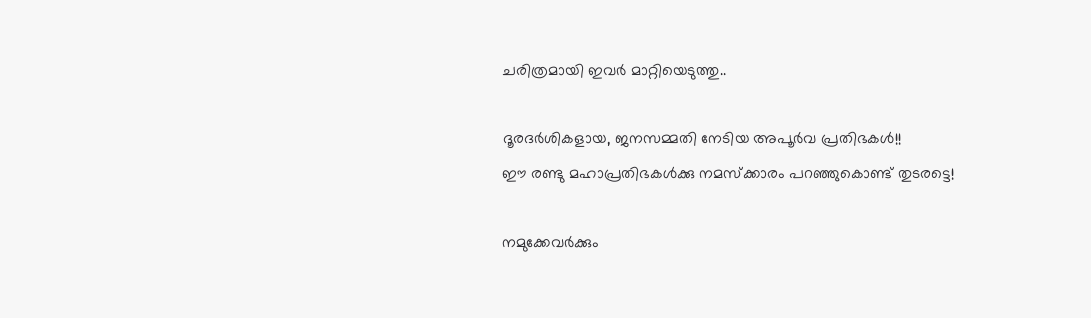ചരിത്രമായി ഇവർ മാറ്റിയെടുത്തു..

ദൂരദർശികളായ, ജനസമ്മതി നേടിയ അപൂർവ പ്രതിഭകൾ!!
ഈ രണ്ടു മഹാപ്രതിഭകൾക്കു നമസ്ക്കാരം പറഞ്ഞുകൊണ്ട് തുടരട്ടെ!

നമുക്കേവർക്കും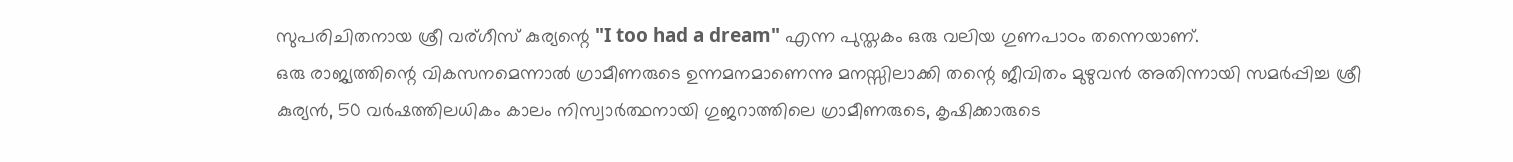സുപരിചിതനായ ശ്രീ വര്ഗീസ് കുര്യന്റെ "I too had a dream" എന്ന പുസ്തകം ഒരു വലിയ ഗുണപാഠം തന്നെയാണ്.
ഒരു രാജ്യത്തിന്റെ വികസനമെന്നാൽ ഗ്രാമീണരുടെ ഉന്നമനമാണെന്നു മനസ്സിലാക്കി തന്റെ ജീവിതം മുഴുവൻ അതിന്നായി സമർപ്പിച്ച ശ്രീ കുര്യൻ, 50 വർഷത്തിലധികം കാലം നിസ്വാർത്ഥനായി ഗുജറാത്തിലെ ഗ്രാമീണരുടെ, കൃഷിക്കാരുടെ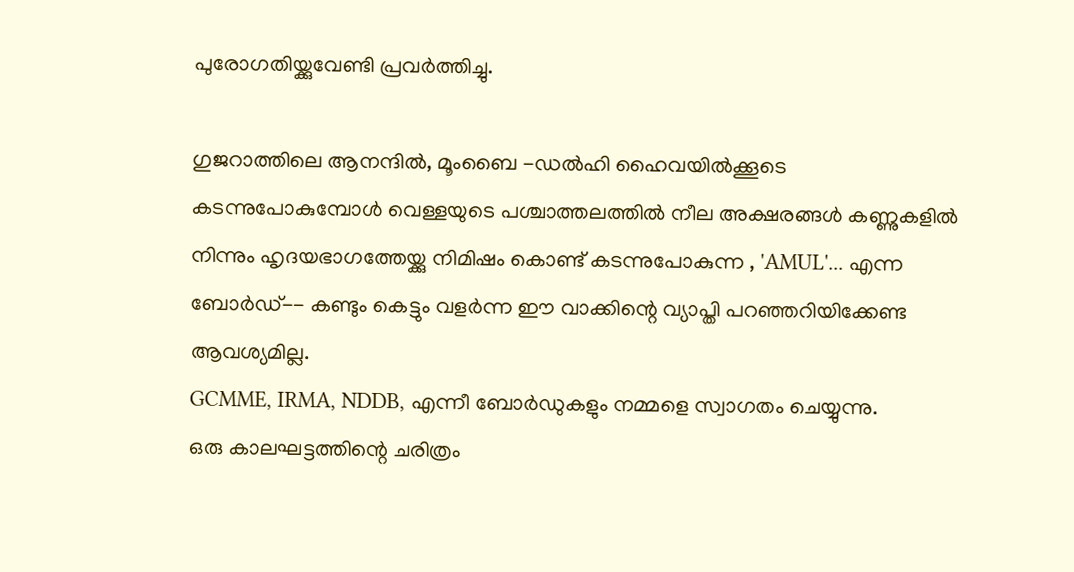പുരോഗതിയ്ക്കുവേണ്ടി പ്രവർത്തിച്ചു.

ഗുജറാത്തിലെ ആനന്ദിൽ, മൂംബൈ -ഡൽഹി ഹൈവയിൽക്കൂടെ കടന്നുപോകുമ്പോൾ വെള്ളയുടെ പശ്ചാത്തലത്തിൽ നീല അക്ഷരങ്ങൾ കണ്ണുകളിൽ നിന്നും ഹൃദയഭാഗത്തേയ്ക്കു നിമിഷം കൊണ്ട് കടന്നുപോകുന്ന , 'AMUL'... എന്ന ബോർഡ്-- കണ്ടും കെട്ടും വളർന്ന ഈ വാക്കിന്റെ വ്യാപ്തി പറഞ്ഞറിയിക്കേണ്ട ആവശ്യമില്ല.
GCMME, IRMA, NDDB, എന്നീ ബോർഡുകളും നമ്മളെ സ്വാഗതം ചെയ്യുന്നു.
ഒരു കാലഘട്ടത്തിന്റെ ചരിത്രം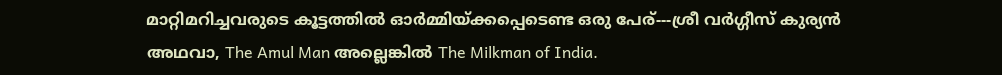മാറ്റിമറിച്ചവരുടെ കൂട്ടത്തില്‍ ഓര്‍മ്മിയ്ക്കപ്പെടെണ്ട ഒരു പേര്---ശ്രീ വര്‍ഗ്ഗീസ് കുര്യന്‍ അഥവാ, The Amul Man അല്ലെങ്കില്‍ The Milkman of India.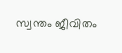സ്വന്തം ജീവിതം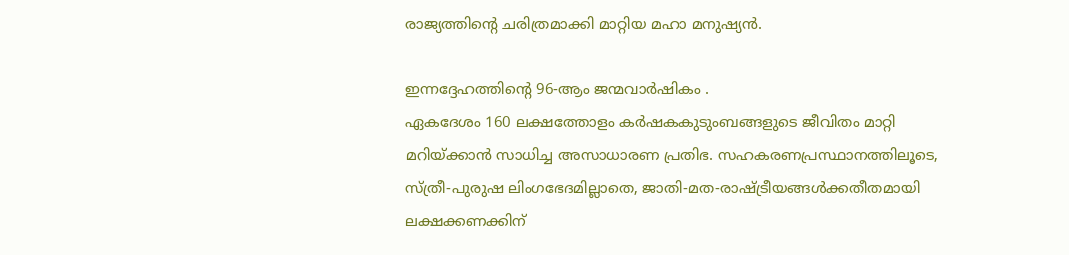രാജ്യത്തിന്റെ ചരിത്രമാക്കി മാറ്റിയ മഹാ മനുഷ്യന്‍.

ഇന്നദ്ദേഹത്തിന്റെ 96-ആം ജന്മവാര്‍ഷികം .
ഏകദേശം 160 ലക്ഷത്തോളം കര്‍ഷകകുടുംബങ്ങളുടെ ജീവിതം മാറ്റി മറിയ്ക്കാന്‍ സാധിച്ച അസാധാരണ പ്രതിഭ. സഹകരണപ്രസ്ഥാനത്തിലൂടെ, സ്ത്രീ-പുരുഷ ലിംഗഭേദമില്ലാതെ, ജാതി-മത-രാഷ്ട്രീയങ്ങള്‍ക്കതീതമായി ലക്ഷക്കണക്കിന്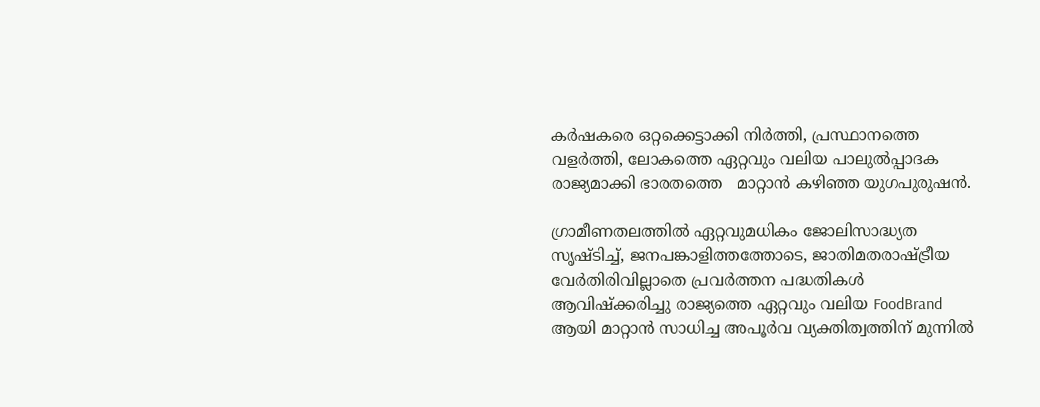കര്‍ഷകരെ ഒറ്റക്കെട്ടാക്കി നിര്‍ത്തി, പ്രസ്ഥാനത്തെ വളര്‍ത്തി, ലോകത്തെ ഏറ്റവും വലിയ പാലുല്‍പ്പാദക രാജ്യമാക്കി ഭാരതത്തെ   മാറ്റാന്‍ കഴിഞ്ഞ യുഗപുരുഷന്‍.

ഗ്രാമീണതലത്തില്‍ ഏറ്റവുമധികം ജോലിസാദ്ധ്യത സൃഷ്ടിച്ച്, ജനപങ്കാളിത്തത്തോടെ, ജാതിമതരാഷ്ട്രീയ വേര്‍തിരിവില്ലാതെ പ്രവര്‍ത്തന പദ്ധതികള്‍ ആവിഷ്ക്കരിച്ചു രാജ്യത്തെ ഏറ്റവും വലിയ FoodBrand ആയി മാറ്റാന്‍ സാധിച്ച അപൂര്‍വ വ്യക്തിത്വത്തിന് മുന്നില്‍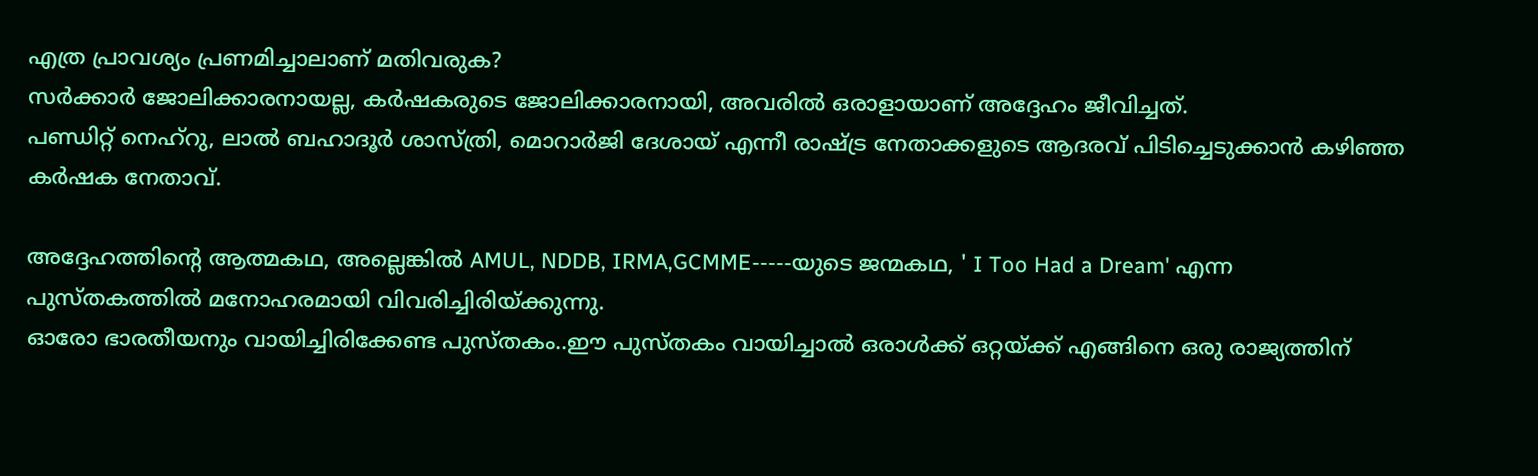എത്ര പ്രാവശ്യം പ്രണമിച്ചാലാണ് മതിവരുക?
സര്‍ക്കാര്‍ ജോലിക്കാരനായല്ല, കര്‍ഷകരുടെ ജോലിക്കാരനായി, അവരില്‍ ഒരാളായാണ് അദ്ദേഹം ജീവിച്ചത്.
പണ്ഡിറ്റ്‌ നെഹ്‌റു, ലാല്‍ ബഹാദൂര്‍ ശാസ്ത്രി, മൊറാര്‍ജി ദേശായ് എന്നീ രാഷ്ട്ര നേതാക്കളുടെ ആദരവ് പിടിച്ചെടുക്കാന്‍ കഴിഞ്ഞ കര്‍ഷക നേതാവ്.

അദ്ദേഹത്തിന്‍റെ ആത്മകഥ, അല്ലെങ്കില്‍ AMUL, NDDB, IRMA,GCMME-----യുടെ ജന്മകഥ, ' I Too Had a Dream' എന്ന പുസ്തകത്തില്‍ മനോഹരമായി വിവരിച്ചിരിയ്ക്കുന്നു.
ഓരോ ഭാരതീയനും വായിച്ചിരിക്കേണ്ട പുസ്തകം..ഈ പുസ്തകം വായിച്ചാല്‍ ഒരാള്‍ക്ക്‌ ഒറ്റയ്ക്ക് എങ്ങിനെ ഒരു രാജ്യത്തിന്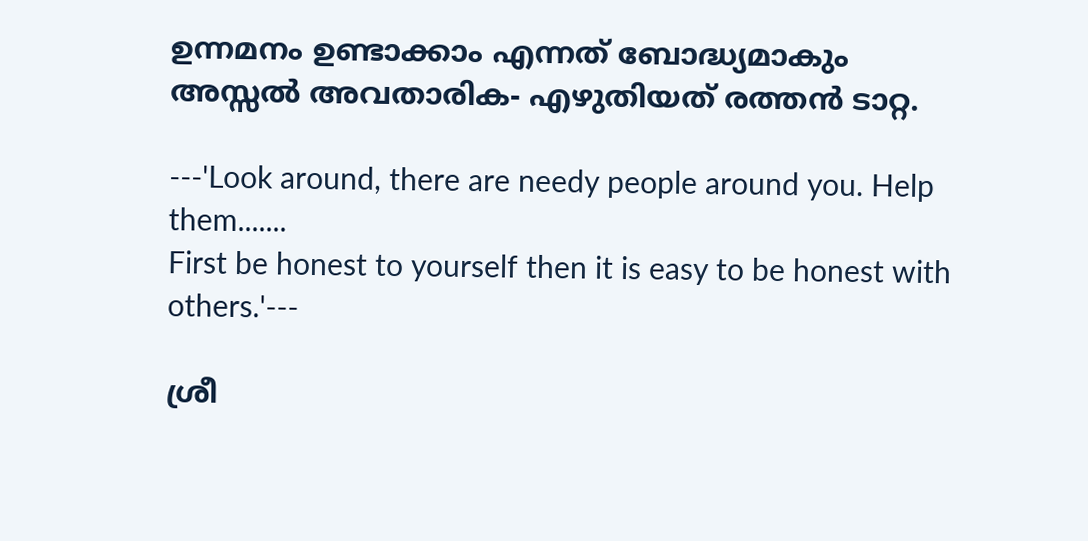ഉന്നമനം ഉണ്ടാക്കാം എന്നത് ബോദ്ധ്യമാകും
അസ്സല്‍ അവതാരിക- എഴുതിയത് രത്തന്‍ ടാറ്റ.

---'Look around, there are needy people around you. Help them.......
First be honest to yourself then it is easy to be honest with others.'---

ശ്രീ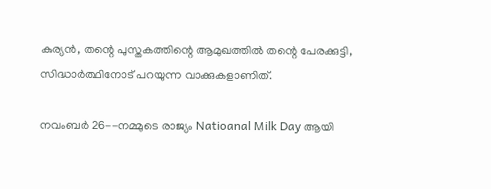കുര്യന്‍, തന്റെ പുസ്തകത്തിന്റെ ആമുഖത്തില്‍ തന്റെ പേരക്കുട്ടി, സിദ്ധാര്‍ത്ഥിനോട് പറയുന്ന വാക്കുകളാണിത്.

നവംബര്‍ 26--നമ്മുടെ രാജ്യം Natioanal Milk Day ആയി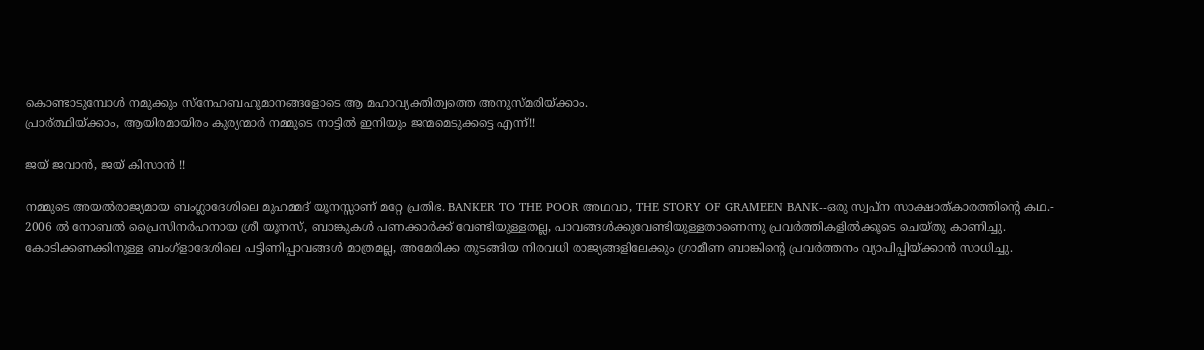കൊണ്ടാടുമ്പോള്‍ നമുക്കും സ്നേഹബഹുമാനങ്ങളോടെ ആ മഹാവ്യക്തിത്വത്തെ അനുസ്മരിയ്ക്കാം.
പ്രാര്ത്ഥിയ്ക്കാം, ആയിരമായിരം കുര്യന്മാര്‍ നമ്മുടെ നാട്ടില്‍ ഇനിയും ജന്മമെടുക്കട്ടെ എന്ന്!!

ജയ് ജവാന്‍, ജയ് കിസാന്‍ !!

നമ്മുടെ അയൽരാജ്യമായ ബംഗ്ലാദേശിലെ മുഹമ്മദ് യൂനസ്സാണ് മറ്റേ പ്രതിഭ. BANKER TO THE POOR അഥവാ, THE STORY OF GRAMEEN BANK--ഒരു സ്വപ്ന സാക്ഷാത്കാരത്തിന്റെ കഥ.-
2006 ൽ നോബൽ പ്രൈസിനർഹനായ ശ്രീ യൂനസ്, ബാങ്കുകൾ പണക്കാർക്ക് വേണ്ടിയുള്ളതല്ല, പാവങ്ങൾക്കുവേണ്ടിയുള്ളതാണെന്നു പ്രവർത്തികളിൽക്കൂടെ ചെയ്തു കാണിച്ചു.
കോടിക്കണക്കിനുള്ള ബംഗ്ളാദേശിലെ പട്ടിണിപ്പാവങ്ങൾ മാത്രമല്ല, അമേരിക്ക തുടങ്ങിയ നിരവധി രാജ്യങ്ങളിലേക്കും ഗ്രാമീണ ബാങ്കിന്റെ പ്രവർത്തനം വ്യാപിപ്പിയ്ക്കാൻ സാധിച്ചു.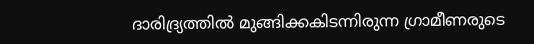ദാരിദ്ര്യത്തിൽ മുങ്ങിക്കകിടന്നിരുന്ന ഗ്രാമീണരുടെ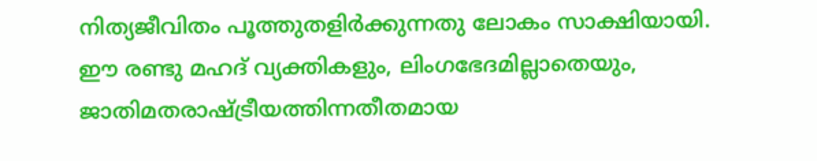നിത്യജീവിതം പൂത്തുതളിർക്കുന്നതു ലോകം സാക്ഷിയായി.
ഈ രണ്ടു മഹദ് വ്യക്തികളും, ലിംഗഭേദമില്ലാതെയും, ജാതിമതരാഷ്ട്രീയത്തിന്നതീതമായ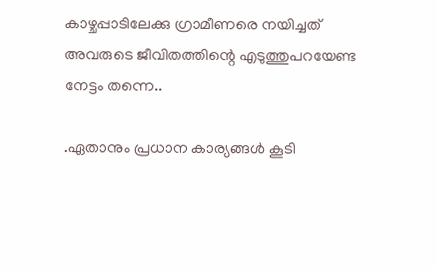കാഴ്ചപ്പാടിലേക്കു ഗ്രാമീണരെ നയിച്ചത് അവരുടെ ജീവിതത്തിന്റെ എടുത്തുപറയേണ്ട നേട്ടം തന്നെ..

.ഏതാനും പ്രധാന കാര്യങ്ങൾ കൂടി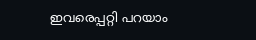ഇവരെപ്പറ്റി പറയാം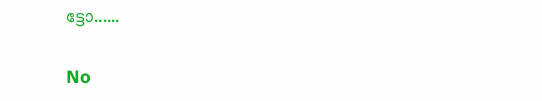ട്ടോ......

No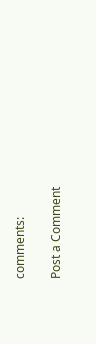comments:

Post a Comment